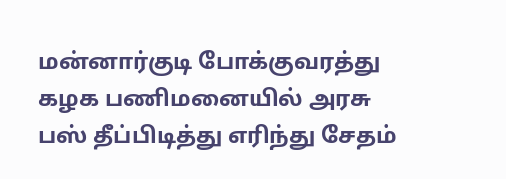மன்னார்குடி போக்குவரத்து கழக பணிமனையில் அரசு பஸ் தீப்பிடித்து எரிந்து சேதம்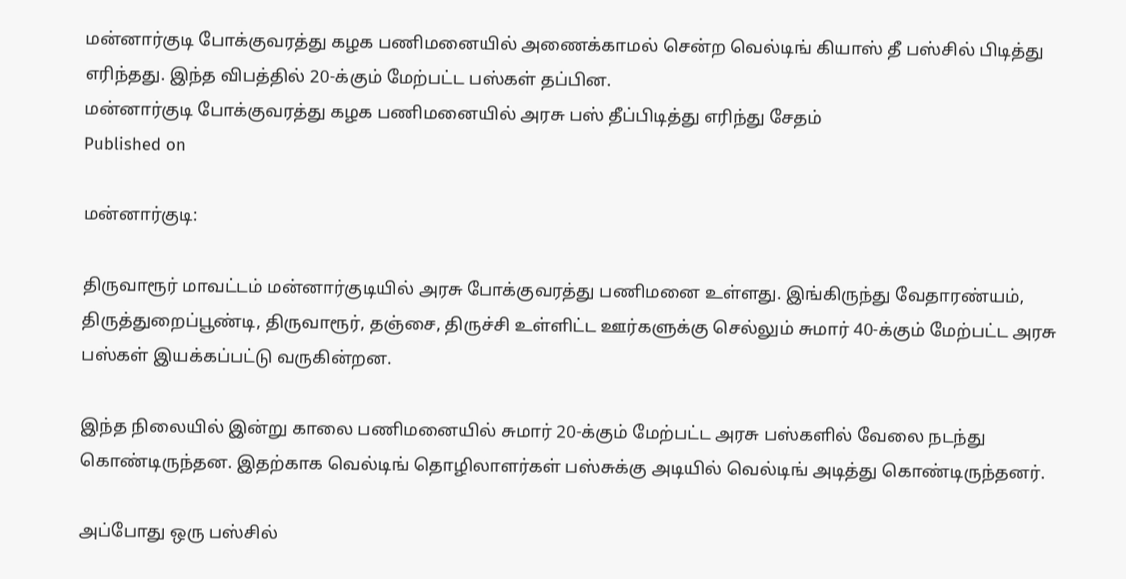மன்னார்குடி போக்குவரத்து கழக பணிமனையில் அணைக்காமல் சென்ற வெல்டிங் கியாஸ் தீ பஸ்சில் பிடித்து எரிந்தது. இந்த விபத்தில் 20-க்கும் மேற்பட்ட பஸ்கள் தப்பின.
மன்னார்குடி போக்குவரத்து கழக பணிமனையில் அரசு பஸ் தீப்பிடித்து எரிந்து சேதம்
Published on

மன்னார்குடி:

திருவாரூர் மாவட்டம் மன்னார்குடியில் அரசு போக்குவரத்து பணிமனை உள்ளது. இங்கிருந்து வேதாரண்யம், திருத்துறைப்பூண்டி, திருவாரூர், தஞ்சை, திருச்சி உள்ளிட்ட ஊர்களுக்கு செல்லும் சுமார் 40-க்கும் மேற்பட்ட அரசு பஸ்கள் இயக்கப்பட்டு வருகின்றன.

இந்த நிலையில் இன்று காலை பணிமனையில் சுமார் 20-க்கும் மேற்பட்ட அரசு பஸ்களில் வேலை நடந்து கொண்டிருந்தன. இதற்காக வெல்டிங் தொழிலாளர்கள் பஸ்சுக்கு அடியில் வெல்டிங் அடித்து கொண்டிருந்தனர்.

அப்போது ஒரு பஸ்சில்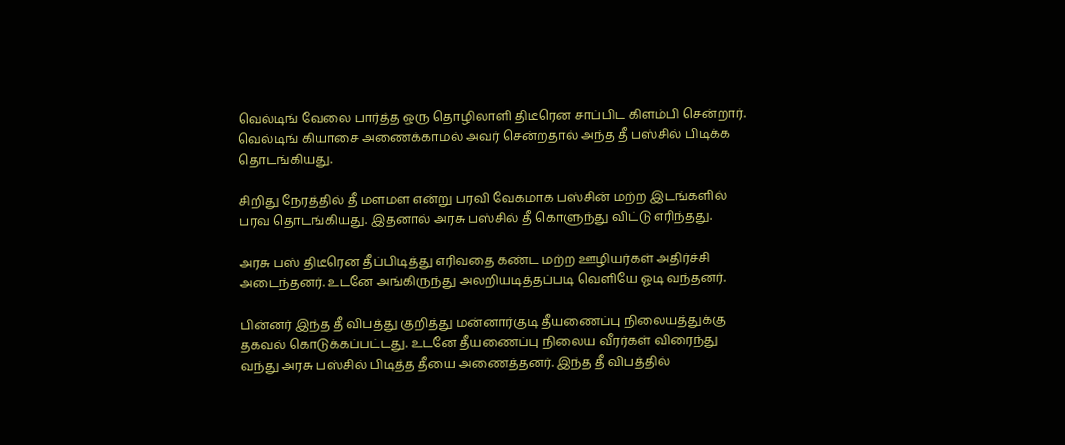வெல்டிங் வேலை பார்த்த ஒரு தொழிலாளி திடீரென சாப்பிட கிளம்பி சென்றார். வெல்டிங் கியாசை அணைக்காமல் அவர் சென்றதால் அந்த தீ பஸ்சில் பிடிக்க தொடங்கியது.

சிறிது நேரத்தில் தீ மளமள என்று பரவி வேகமாக பஸ்சின் மற்ற இடங்களில் பரவ தொடங்கியது. இதனால் அரசு பஸ்சில் தீ கொளுந்து விட்டு எரிந்தது.

அரசு பஸ் திடீரென தீப்பிடித்து எரிவதை கண்ட மற்ற ஊழியர்கள் அதிர்ச்சி அடைந்தனர். உடனே அங்கிருந்து அலறியடித்தப்படி வெளியே ஓடி வந்தனர்.

பின்னர் இந்த தீ விபத்து குறித்து மன்னார்குடி தீயணைப்பு நிலையத்துக்கு தகவல் கொடுக்கப்பட்டது. உடனே தீயணைப்பு நிலைய வீரர்கள் விரைந்து வந்து அரசு பஸ்சில் பிடித்த தீயை அணைத்தனர். இந்த தீ விபத்தில்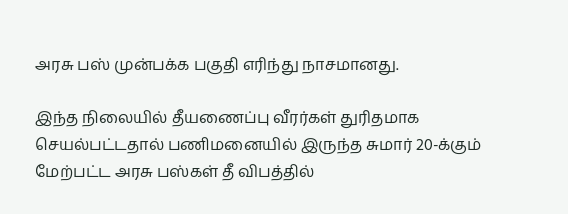அரசு பஸ் முன்பக்க பகுதி எரிந்து நாசமானது.

இந்த நிலையில் தீயணைப்பு வீரர்கள் துரிதமாக செயல்பட்டதால் பணிமனையில் இருந்த சுமார் 20-க்கும் மேற்பட்ட அரசு பஸ்கள் தீ விபத்தில்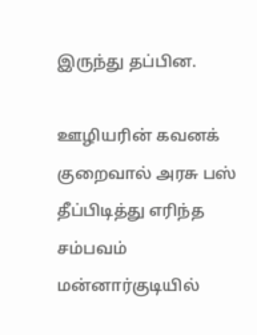இருந்து தப்பின.

ஊழியரின் கவனக் குறைவால் அரசு பஸ் தீப்பிடித்து எரிந்த சம்பவம் மன்னார்குடியில்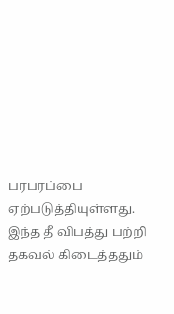பரபரப்பை ஏற்படுத்தியுள்ளது. இந்த தீ விபத்து பற்றி தகவல் கிடைத்ததும்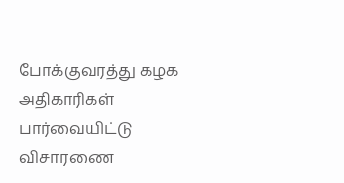போக்குவரத்து கழக அதிகாரிகள் பார்வையிட்டு விசாரணை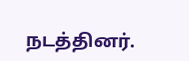நடத்தினர்.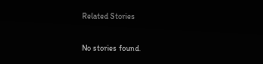Related Stories

No stories found.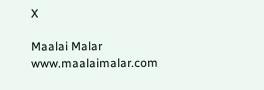X

Maalai Malar
www.maalaimalar.com